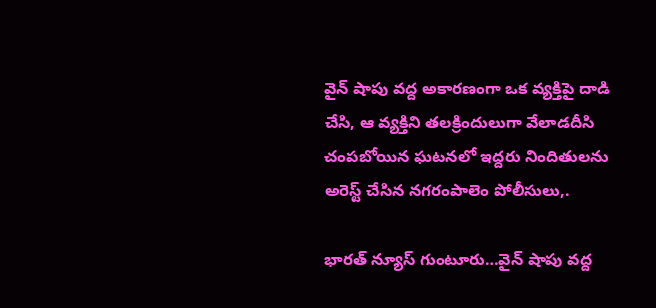వైన్ షాపు వద్ద అకారణంగా ఒక వ్యక్తిపై దాడి చేసి, ఆ వ్యక్తిని తలక్రిందులుగా వేలాడదీసి చంపబోయిన ఘటనలో ఇద్దరు నిందితులను అరెస్ట్ చేసిన నగరంపాలెం పోలీసులు,.

భారత్ న్యూస్ గుంటూరు…వైన్ షాపు వద్ద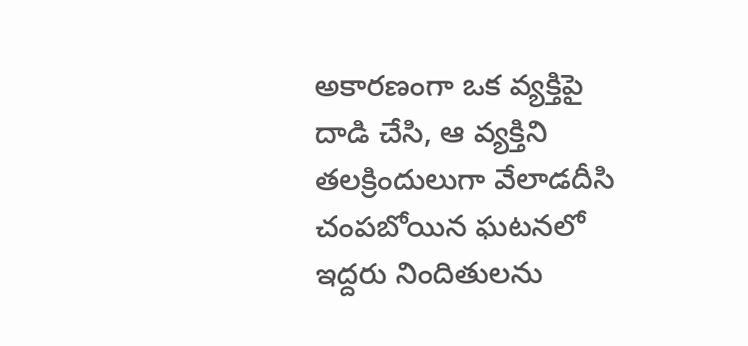అకారణంగా ఒక వ్యక్తిపై దాడి చేసి, ఆ వ్యక్తిని తలక్రిందులుగా వేలాడదీసి చంపబోయిన ఘటనలో ఇద్దరు నిందితులను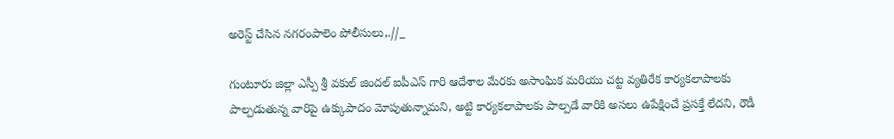అరెస్ట్ చేసిన నగరంపాలెం పోలీసులు,.//_

గుంటూరు జిల్లా ఎస్పీ శ్రీ వకుల్ జిందల్ ఐపీఎస్ గారి ఆదేశాల మేరకు అసాంఘిక మరియు చట్ట వ్యతిరేక కార్యకలాపాలకు పాల్పడుతున్న వారిపై ఉక్కుపాదం మోపుతున్నామని, అట్టి కార్యకలాపాలకు పాల్పడే వారికి అసలు ఉపేక్షించే ప్రసక్తే లేదని, రౌడీ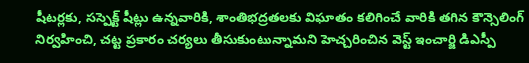షీటర్లకు, సస్పెక్ట్ షీట్లు ఉన్నవారికి, శాంతిభద్రతలకు విఘాతం కలిగించే వారికి తగిన కౌన్సెలింగ్ నిర్వహించి, చట్ట ప్రకారం చర్యలు తీసుకుంటున్నామని హెచ్చరించిన వెస్ట్ ఇంచార్జి డిఎస్పీ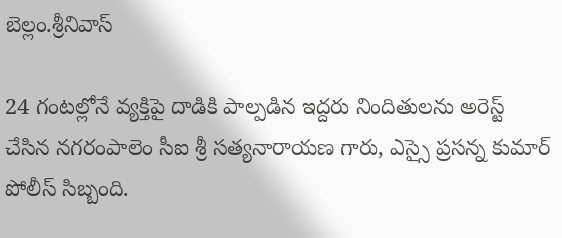బెల్లం.శ్రీనివాస్

24 గంటల్లోనే వ్యక్తిపై దాడికి పాల్పడిన ఇద్దరు నిందితులను అరెస్ట్ చేసిన నగరంపాలెం సీఐ శ్రీ సత్యనారాయణ గారు, ఎస్సై ప్రసన్న కుమార్ పోలీస్ సిబ్బంది.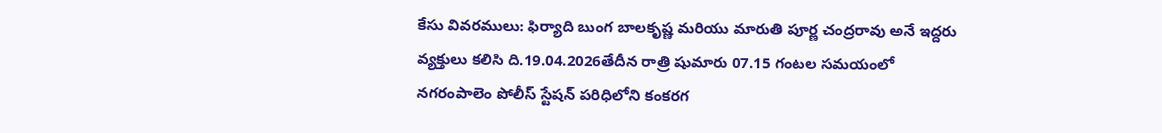కేసు వివరములు: ఫిర్యాది బుంగ బాలకృష్ణ మరియు మారుతి పూర్ణ చంద్రరావు అనే ఇద్దరు వ్యక్తులు కలిసి ది.19.04.2026తేదీన రాత్రి షుమారు 07.15 గంటల సమయంలో నగరంపాలెం పోలీస్ స్టేషన్ పరిధిలోని కంకరగ